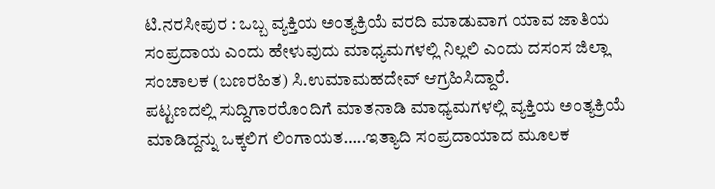ಟಿ.ನರಸೀಪುರ : ಒಬ್ಬ ವ್ಯಕ್ತಿಯ ಅಂತ್ಯಕ್ರಿಯೆ ವರದಿ ಮಾಡುವಾಗ ಯಾವ ಜಾತಿಯ ಸಂಪ್ರದಾಯ ಎಂದು ಹೇಳುವುದು ಮಾಧ್ಯಮಗಳಲ್ಲಿ ನಿಲ್ಲಲಿ ಎಂದು ದಸಂಸ ಜಿಲ್ಲಾ ಸಂಚಾಲಕ (ಬಣರಹಿತ) ಸಿ.ಉಮಾಮಹದೇವ್ ಆಗ್ರಹಿಸಿದ್ದಾರೆ.
ಪಟ್ಟಣದಲ್ಲಿ ಸುದ್ದಿಗಾರರೊಂದಿಗೆ ಮಾತನಾಡಿ ಮಾಧ್ಯಮಗಳಲ್ಲಿ ವ್ಯಕ್ತಿಯ ಅಂತ್ಯಕ್ರಿಯೆ ಮಾಡಿದ್ದನ್ನು ಒಕ್ಕಲಿಗ ಲಿಂಗಾಯತ…..ಇತ್ಯಾದಿ ಸಂಪ್ರದಾಯಾದ ಮೂಲಕ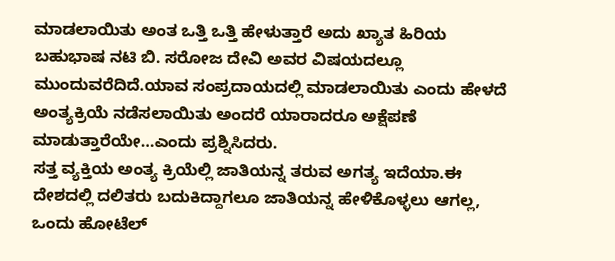ಮಾಡಲಾಯಿತು ಅಂತ ಒತ್ತಿ ಒತ್ತಿ ಹೇಳುತ್ತಾರೆ ಅದು ಖ್ಯಾತ ಹಿರಿಯ ಬಹುಭಾಷ ನಟಿ ಬಿ. ಸರೋಜ ದೇವಿ ಅವರ ವಿಷಯದಲ್ಲೂ ಮುಂದುವರೆದಿದೆ.ಯಾವ ಸಂಪ್ರದಾಯದಲ್ಲಿ ಮಾಡಲಾಯಿತು ಎಂದು ಹೇಳದೆ ಅಂತ್ಯಕ್ರಿಯೆ ನಡೆಸಲಾಯಿತು ಅಂದರೆ ಯಾರಾದರೂ ಅಕ್ಷೆಪಣೆ ಮಾಡುತ್ತಾರೆಯೇ…ಎಂದು ಪ್ರಶ್ನಿಸಿದರು.
ಸತ್ತ ವ್ಯಕ್ತಿಯ ಅಂತ್ಯ ಕ್ರಿಯೆಲ್ಲಿ ಜಾತಿಯನ್ನ ತರುವ ಅಗತ್ಯ ಇದೆಯಾ.ಈ ದೇಶದಲ್ಲಿ ದಲಿತರು ಬದುಕಿದ್ದಾಗಲೂ ಜಾತಿಯನ್ನ ಹೇಳಿಕೊಳ್ಳಲು ಆಗಲ್ಲ, ಒಂದು ಹೋಟೆಲ್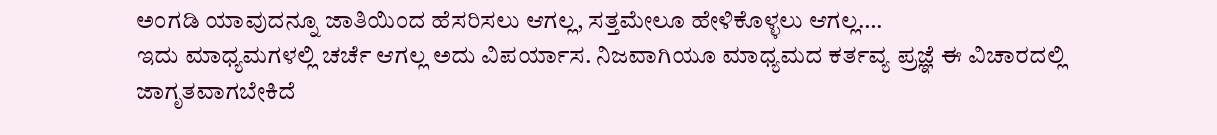ಅಂಗಡಿ ಯಾವುದನ್ನೂ ಜಾತಿಯಿಂದ ಹೆಸರಿಸಲು ಆಗಲ್ಲ, ಸತ್ತಮೇಲೂ ಹೇಳಿಕೊಳ್ಳಲು ಆಗಲ್ಲ….
ಇದು ಮಾಧ್ಯಮಗಳಲ್ಲಿ ಚರ್ಚೆ ಆಗಲ್ಲ ಅದು ವಿಪರ್ಯಾಸ. ನಿಜವಾಗಿಯೂ ಮಾಧ್ಯಮದ ಕರ್ತವ್ಯ ಪ್ರಜ್ಞೆ ಈ ವಿಚಾರದಲ್ಲಿ ಜಾಗೃತವಾಗಬೇಕಿದೆ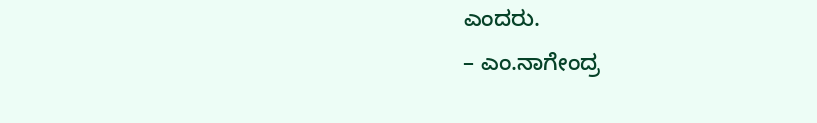ಎಂದರು.
– ಎಂ.ನಾಗೇಂದ್ರ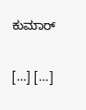ಕುಮಾರ್

[…] […]